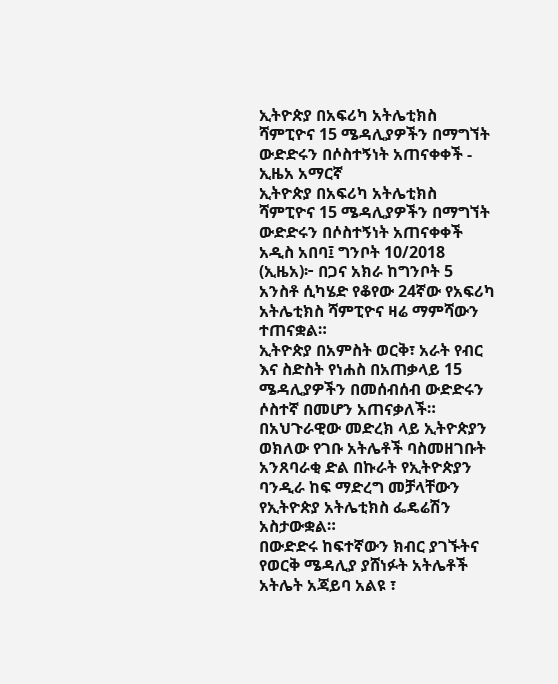ኢትዮጵያ በአፍሪካ አትሌቲክስ ሻምፒዮና 15 ሜዳሊያዎችን በማግኘት ውድድሩን በሶስተኝነት አጠናቀቀች - ኢዜአ አማርኛ
ኢትዮጵያ በአፍሪካ አትሌቲክስ ሻምፒዮና 15 ሜዳሊያዎችን በማግኘት ውድድሩን በሶስተኝነት አጠናቀቀች
አዲስ አበባ፤ ግንቦት 10/2018 (ኢዜአ)፦ በጋና አክራ ከግንቦት 5 አንስቶ ሲካሄድ የቆየው 24ኛው የአፍሪካ አትሌቲክስ ሻምፒዮና ዛሬ ማምሻውን ተጠናቋል።
ኢትዮጵያ በአምስት ወርቅ፣ አራት የብር እና ስድስት የነሐስ በአጠቃላይ 15 ሜዳሊያዎችን በመሰብሰብ ውድድሩን ሶስተኛ በመሆን አጠናቃለች።
በአህጉራዊው መድረክ ላይ ኢትዮጵያን ወክለው የገቡ አትሌቶች ባስመዘገቡት አንጸባራቂ ድል በኩራት የኢትዮጵያን ባንዲራ ከፍ ማድረግ መቻላቸውን የኢትዮጵያ አትሌቲክስ ፌዴሬሽን አስታውቋል።
በውድድሩ ከፍተኛውን ክብር ያገኙትና የወርቅ ሜዳሊያ ያሸነፉት አትሌቶች አትሌት አጃይባ አልዩ ፣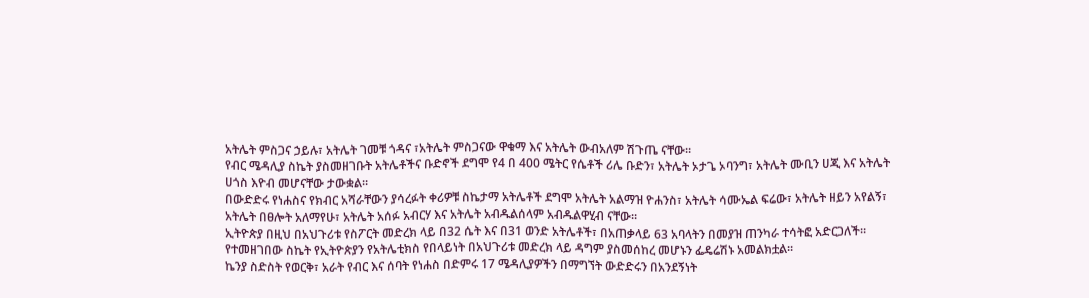አትሌት ምስጋና ኃይሉ፣ አትሌት ገመቹ ጎዳና ፣አትሌት ምስጋናው ዋቁማ እና አትሌት ውብአለም ሽጉጤ ናቸው።
የብር ሜዳሊያ ስኬት ያስመዘገቡት አትሌቶችና ቡድኖች ደግሞ የ4 በ 400 ሜትር የሴቶች ሪሌ ቡድን፣ አትሌት ኦታጌ ኦባንግ፣ አትሌት ሙቢን ሀጂ እና አትሌት ሀጎስ እዮብ መሆናቸው ታውቋል።
በውድድሩ የነሐስና የክብር አሻራቸውን ያሳረፉት ቀሪዎቹ ስኬታማ አትሌቶች ደግሞ አትሌት አልማዝ ዮሐንስ፣ አትሌት ሳሙኤል ፍሬው፣ አትሌት ዘይን አየልኝ፣ አትሌት በፀሎት አለማየሁ፣ አትሌት አሰፉ አብርሃ እና አትሌት አብዱልሰላም አብዱልዋሂብ ናቸው።
ኢትዮጵያ በዚህ በአህጉሪቱ የስፖርት መድረክ ላይ በ32 ሴት እና በ31 ወንድ አትሌቶች፣ በአጠቃላይ 63 አባላትን በመያዝ ጠንካራ ተሳትፎ አድርጋለች።
የተመዘገበው ስኬት የኢትዮጵያን የአትሌቲክስ የበላይነት በአህጉሪቱ መድረክ ላይ ዳግም ያስመሰከረ መሆኑን ፌዴሬሽኑ አመልክቷል።
ኬንያ ስድስት የወርቅ፣ አራት የብር እና ሰባት የነሐስ በድምሩ 17 ሜዳሊያዎችን በማግኘት ውድድሩን በአንደኝነት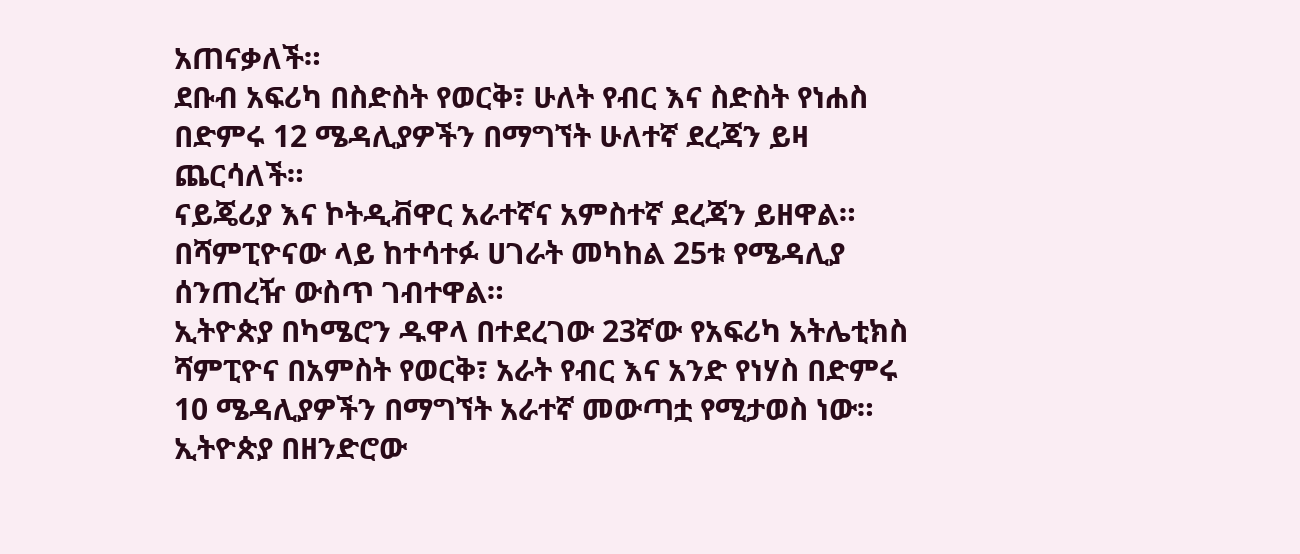አጠናቃለች።
ደቡብ አፍሪካ በስድስት የወርቅ፣ ሁለት የብር እና ስድስት የነሐስ በድምሩ 12 ሜዳሊያዎችን በማግኘት ሁለተኛ ደረጃን ይዛ ጨርሳለች።
ናይጄሪያ እና ኮትዲቭዋር አራተኛና አምስተኛ ደረጃን ይዘዋል።
በሻምፒዮናው ላይ ከተሳተፉ ሀገራት መካከል 25ቱ የሜዳሊያ ሰንጠረዥ ውስጥ ገብተዋል።
ኢትዮጵያ በካሜሮን ዱዋላ በተደረገው 23ኛው የአፍሪካ አትሌቲክስ ሻምፒዮና በአምስት የወርቅ፣ አራት የብር እና አንድ የነሃስ በድምሩ 10 ሜዳሊያዎችን በማግኘት አራተኛ መውጣቷ የሚታወስ ነው።
ኢትዮጵያ በዘንድሮው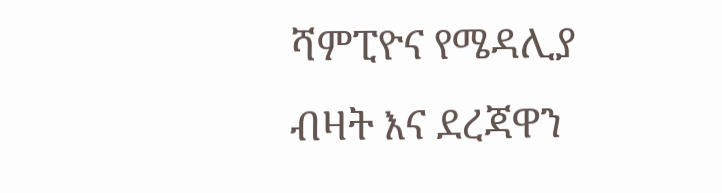ሻምፒዮና የሜዳሊያ ብዛት እና ደረጃዋን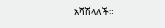አሻሽላለች።